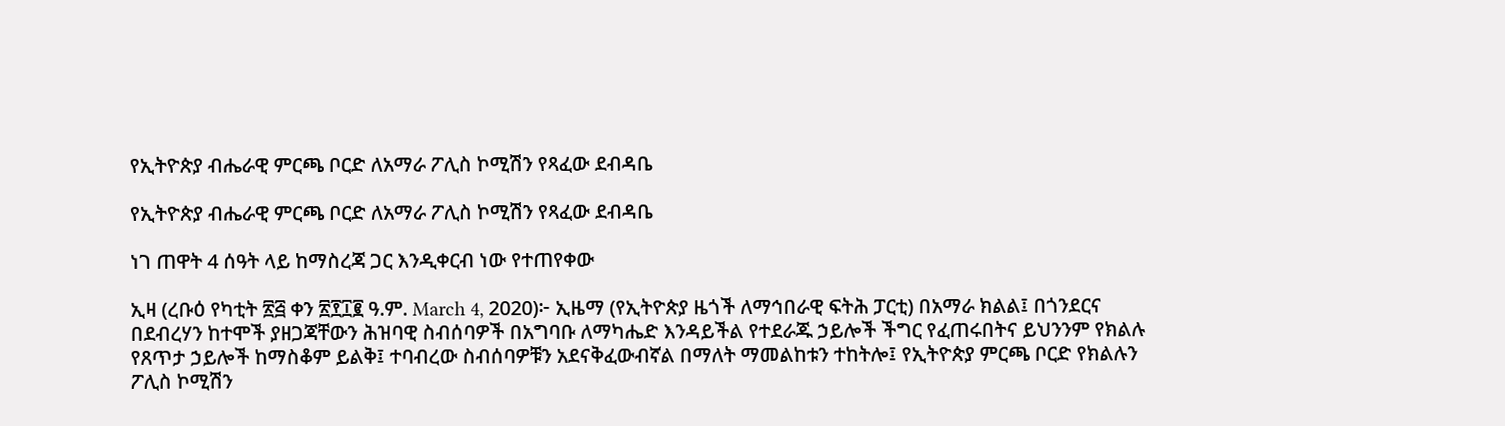የኢትዮጵያ ብሔራዊ ምርጫ ቦርድ ለአማራ ፖሊስ ኮሚሽን የጻፈው ደብዳቤ

የኢትዮጵያ ብሔራዊ ምርጫ ቦርድ ለአማራ ፖሊስ ኮሚሽን የጻፈው ደብዳቤ

ነገ ጠዋት 4 ሰዓት ላይ ከማስረጃ ጋር እንዲቀርብ ነው የተጠየቀው

ኢዛ (ረቡዕ የካቲት ፳፭ ቀን ፳፻፲፪ ዓ.ም. March 4, 2020)፦ ኢዜማ (የኢትዮጵያ ዜጎች ለማኅበራዊ ፍትሕ ፓርቲ) በአማራ ክልል፤ በጎንደርና በደብረሃን ከተሞች ያዘጋጃቸውን ሕዝባዊ ስብሰባዎች በአግባቡ ለማካሔድ እንዳይችል የተደራጁ ኃይሎች ችግር የፈጠሩበትና ይህንንም የክልሉ የጸጥታ ኃይሎች ከማስቆም ይልቅ፤ ተባብረው ስብሰባዎቹን አደናቅፈውብኛል በማለት ማመልከቱን ተከትሎ፤ የኢትዮጵያ ምርጫ ቦርድ የክልሉን ፖሊስ ኮሚሽን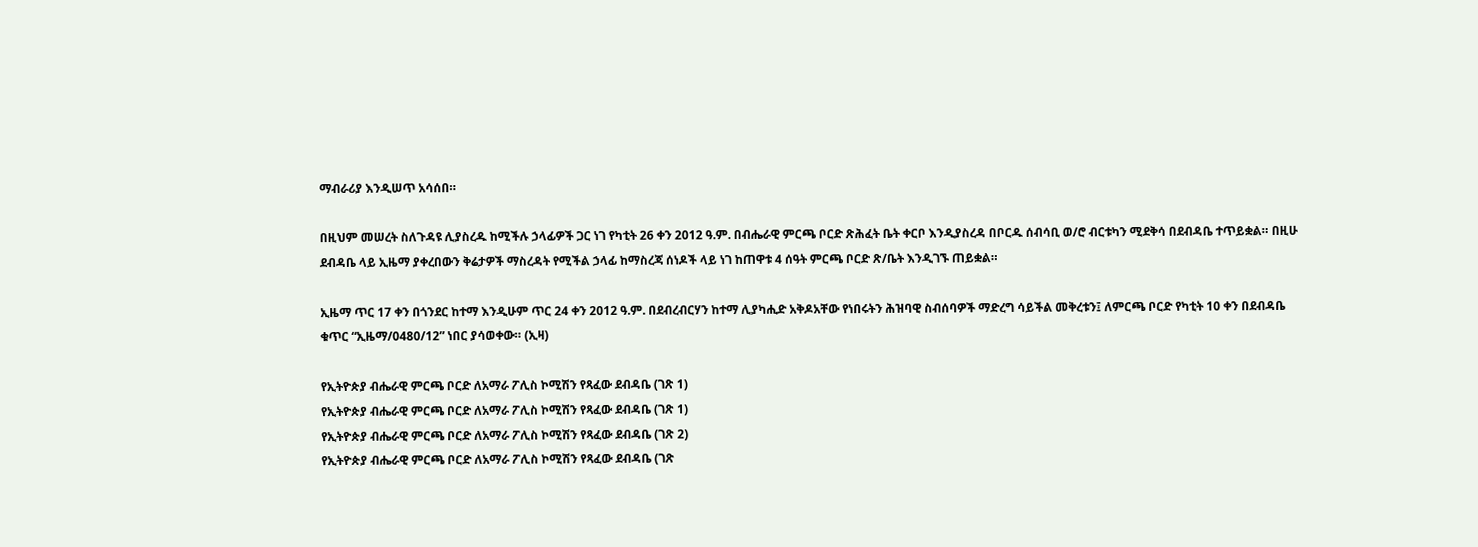ማብራሪያ እንዲሠጥ አሳሰበ።

በዚህም መሠረት ስለጉዳዩ ሊያስረዱ ከሚችሉ ኃላፊዎች ጋር ነገ የካቲት 26 ቀን 2012 ዓ.ም. በብሔራዊ ምርጫ ቦርድ ጽሕፈት ቤት ቀርቦ እንዲያስረዳ በቦርዱ ሰብሳቢ ወ/ሮ ብርቱካን ሚደቅሳ በደብዳቤ ተጥይቋል። በዚሁ ደብዳቤ ላይ ኢዜማ ያቀረበውን ቅሬታዎች ማስረዳት የሚችል ኃላፊ ከማስረጃ ሰነዶች ላይ ነገ ከጠዋቱ 4 ሰዓት ምርጫ ቦርድ ጽ/ቤት እንዲገኙ ጠይቋል።

ኢዜማ ጥር 17 ቀን በጎንደር ከተማ እንዲሁም ጥር 24 ቀን 2012 ዓ.ም. በደብረብርሃን ከተማ ሊያካሒድ አቅዶአቸው የነበሩትን ሕዝባዊ ስብሰባዎች ማድረግ ሳይችል መቅረቱን፤ ለምርጫ ቦርድ የካቲት 10 ቀን በደብዳቤ ቁጥር “ኢዜማ/0480/12” ነበር ያሳወቀው። (ኢዛ)

የኢትዮጵያ ብሔራዊ ምርጫ ቦርድ ለአማራ ፖሊስ ኮሚሽን የጻፈው ደብዳቤ (ገጽ 1)
የኢትዮጵያ ብሔራዊ ምርጫ ቦርድ ለአማራ ፖሊስ ኮሚሽን የጻፈው ደብዳቤ (ገጽ 1)
የኢትዮጵያ ብሔራዊ ምርጫ ቦርድ ለአማራ ፖሊስ ኮሚሽን የጻፈው ደብዳቤ (ገጽ 2)
የኢትዮጵያ ብሔራዊ ምርጫ ቦርድ ለአማራ ፖሊስ ኮሚሽን የጻፈው ደብዳቤ (ገጽ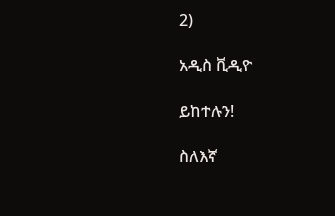2)

አዲስ ቪዲዮ

ይከተሉን!

ስለእኛ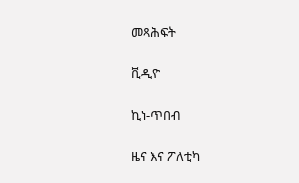መጻሕፍት

ቪዲዮ

ኪነ-ጥበብ

ዜና እና ፖለቲካ